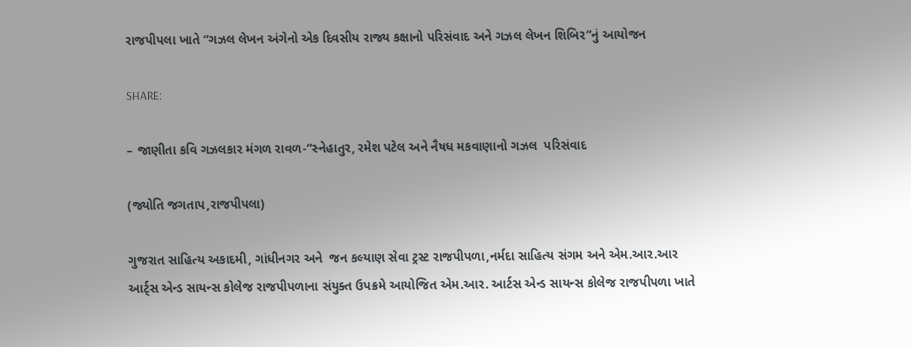રાજપીપલા ખાતે “ગઝલ લેખન અંગેનો એક દિવસીય રાજ્ય કક્ષાનો પરિસંવાદ અને ગઝલ લેખન શિબિર”નું આયોજન

SHARE:

– જાણીતા કવિ ગઝલકાર મંગળ રાવળ-“સ્નેહાતુર, રમેશ પટેલ અને નૈષધ મકવાણાનો ગઝલ  પરિસંવાદ

(જ્યોતિ જગતાપ,રાજપીપલા)

ગુજરાત સાહિત્ય અકાદમી, ગાંધીનગર અને  જન કલ્યાણ સેવા ટ્રસ્ટ રાજપીપળા,નર્મદા સાહિત્ય સંગમ અને એમ.આર.આર આર્ટ્સ એન્ડ સાયન્સ કોલેજ રાજપીપળાના સંયુક્ત ઉપક્રમે આયોજિત એમ.આર. આર્ટસ એન્ડ સાયન્સ કોલેજ રાજપીપળા ખાતે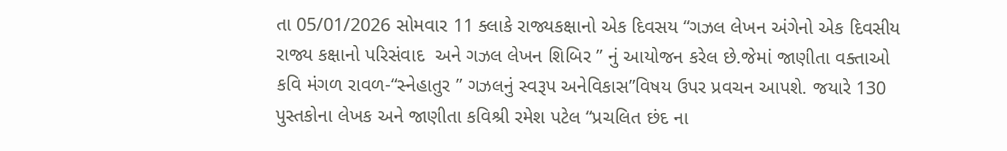તા 05/01/2026 સોમવાર 11 ક્લાકે રાજ્યકક્ષાનો એક દિવસય “ગઝલ લેખન અંગેનો એક દિવસીય રાજ્ય કક્ષાનો પરિસંવાદ  અને ગઝલ લેખન શિબિર ” નું આયોજન કરેલ છે.જેમાં જાણીતા વક્તાઓ કવિ મંગળ રાવળ-“સ્નેહાતુર ” ગઝલનું સ્વરૂપ અનેવિકાસ”વિષય ઉપર પ્રવચન આપશે. જયારે 130 પુસ્તકોના લેખક અને જાણીતા કવિશ્રી રમેશ પટેલ “પ્રચલિત છંદ ના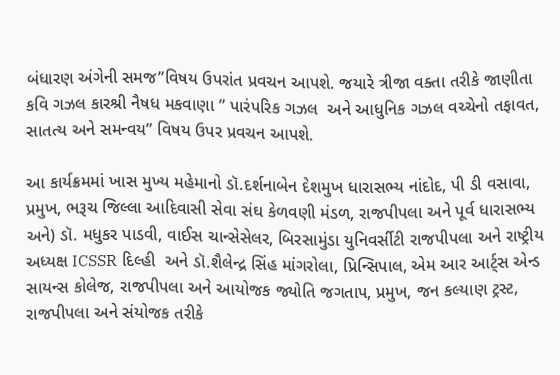બંધારણ અંગેની સમજ”વિષય ઉપરાંત પ્રવચન આપશે. જયારે ત્રીજા વક્તા તરીકે જાણીતા કવિ ગઝલ કારશ્રી નૈષધ મકવાણા ” પારંપરિક ગઝલ  અને આધુનિક ગઝલ વચ્ચેનો તફાવત, સાતત્ય અને સમન્વય” વિષય ઉપર પ્રવચન આપશે.

આ કાર્યક્રમમાં ખાસ મુખ્ય મહેમાનો ડૉ.દર્શનાબેન દેશમુખ ધારાસભ્ય નાંદોદ, પી ડી વસાવા, પ્રમુખ, ભરૂચ જિલ્લા આદિવાસી સેવા સંઘ કેળવણી મંડળ, રાજપીપલા અને પૂર્વ ધારાસભ્ય અને) ડૉ. મધુકર પાડવી, વાઈસ ચાન્સેસેલર, બિરસામુંડા યુનિવર્સીટી રાજપીપલા અને રાષ્ટ્રીય અધ્યક્ષ ICSSR દિલ્હી  અને ડૉ.શૈલેન્દ્ર સિંહ માંગરોલા, પ્રિન્સિપાલ, એમ આર આર્ટ્સ એન્ડ સાયન્સ કોલેજ, રાજપીપલા અને આયોજક જ્યોતિ જગતાપ, પ્રમુખ, જન કલ્યાણ ટ્રસ્ટ, રાજપીપલા અને સંયોજક તરીકે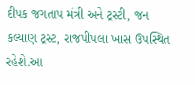દીપક જગતાપ મંત્રી અને ટ્રસ્ટી, જન કલ્યાણ ટ્રસ્ટ, રાજપીપલા ખાસ ઉપસ્થિત રહેશે.આ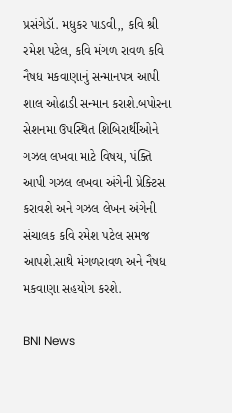પ્રસંગેડૉ. મધુકર પાડવી,, કવિ શ્રી રમેશ પટેલ, કવિ મંગળ રાવળ કવિ નૈષધ મકવાણાનું સન્માનપત્ર આપી શાલ ઓઢાડી સન્માન કરાશે.બપોરના સેશનમા ઉપસ્થિત શિબિરાર્થીઓને  ગઝલ લખવા માટે વિષય, પંક્તિ આપી ગઝલ લખવા અંગેની પ્રેક્ટિસ કરાવશે અને ગઝલ લેખન અંગેની સંચાલક કવિ રમેશ પટેલ સમજ આપશે.સાથે મંગળરાવળ અને નૈષધ મકવાણા સહયોગ કરશે.

BNI News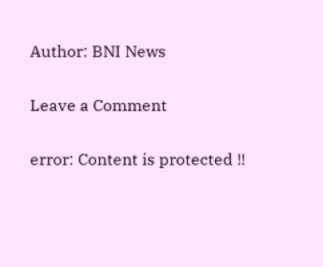Author: BNI News

Leave a Comment

error: Content is protected !!